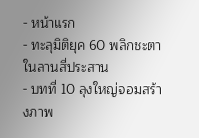- หน้าแรก
- ทะลุมิติยุค 60 พลิกชะตาในลานสี่ประสาน
- บทที่ 10 ลุงใหญ่จอมสร้างภาพ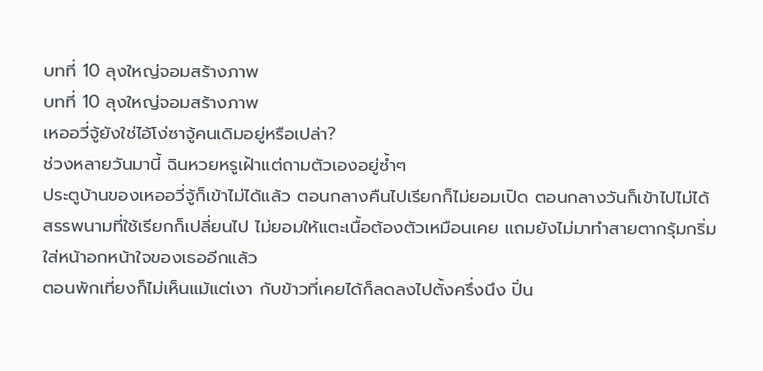บทที่ 10 ลุงใหญ่จอมสร้างภาพ
บทที่ 10 ลุงใหญ่จอมสร้างภาพ
เหออวี่จู้ยังใช่ไอ้โง่ซาจู้คนเดิมอยู่หรือเปล่า?
ช่วงหลายวันมานี้ ฉินหวยหรูเฝ้าแต่ถามตัวเองอยู่ซ้ำๆ
ประตูบ้านของเหออวี่จู้ก็เข้าไม่ได้แล้ว ตอนกลางคืนไปเรียกก็ไม่ยอมเปิด ตอนกลางวันก็เข้าไปไม่ได้
สรรพนามที่ใช้เรียกก็เปลี่ยนไป ไม่ยอมให้แตะเนื้อต้องตัวเหมือนเคย แถมยังไม่มาทำสายตากรุ้มกริ่มใส่หน้าอกหน้าใจของเธออีกแล้ว
ตอนพักเที่ยงก็ไม่เห็นแม้แต่เงา กับข้าวที่เคยได้ก็ลดลงไปตั้งครึ่งนึง ปิ่น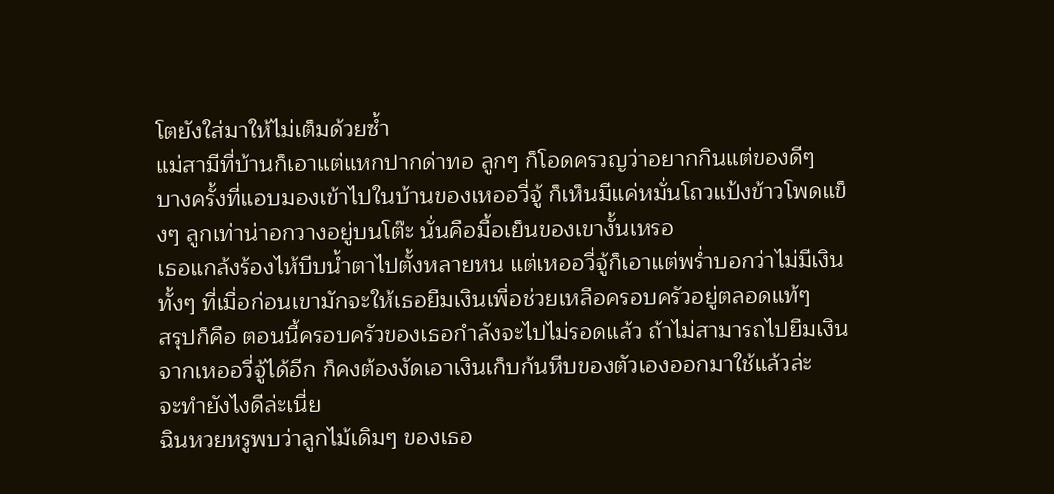โตยังใส่มาให้ไม่เต็มด้วยซ้ำ
แม่สามีที่บ้านก็เอาแต่แหกปากด่าทอ ลูกๆ ก็โอดครวญว่าอยากกินแต่ของดีๆ
บางครั้งที่แอบมองเข้าไปในบ้านของเหออวี่จู้ ก็เห็นมีแค่หมั่นโถวแป้งข้าวโพดแข็งๆ ลูกเท่าน่าอกวางอยู่บนโต๊ะ นั่นคือมื้อเย็นของเขางั้นเหรอ
เธอแกล้งร้องไห้บีบน้ำตาไปตั้งหลายหน แต่เหออวี่จู้ก็เอาแต่พร่ำบอกว่าไม่มีเงิน ทั้งๆ ที่เมื่อก่อนเขามักจะให้เธอยืมเงินเพื่อช่วยเหลือครอบครัวอยู่ตลอดแท้ๆ
สรุปก็คือ ตอนนี้ครอบครัวของเธอกำลังจะไปไม่รอดแล้ว ถ้าไม่สามารถไปยืมเงินจากเหออวี่จู้ได้อีก ก็คงต้องงัดเอาเงินเก็บก้นหีบของตัวเองออกมาใช้แล้วล่ะ
จะทำยังไงดีล่ะเนี่ย
ฉินหวยหรูพบว่าลูกไม้เดิมๆ ของเธอ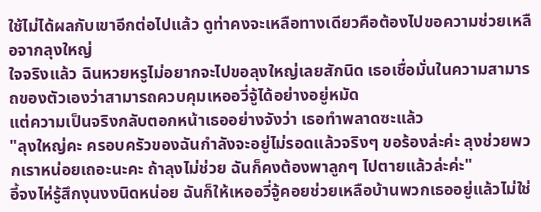ใช้ไม่ได้ผลกับเขาอีกต่อไปแล้ว ดูท่าคงจะเหลือทางเดียวคือต้องไปขอความช่วยเหลือจากลุงใหญ่
ใจจริงแล้ว ฉินหวยหรูไม่อยากจะไปขอลุงใหญ่เลยสักนิด เธอเชื่อมั่นในความสามารถของตัวเองว่าสามารถควบคุมเหออวี่จู้ได้อย่างอยู่หมัด
แต่ความเป็นจริงกลับตอกหน้าเธออย่างจังว่า เธอทำพลาดซะแล้ว
"ลุงใหญ่คะ ครอบครัวของฉันกำลังจะอยู่ไม่รอดแล้วจริงๆ ขอร้องล่ะค่ะ ลุงช่วยพวกเราหน่อยเถอะนะคะ ถ้าลุงไม่ช่วย ฉันก็คงต้องพาลูกๆ ไปตายแล้วล่ะค่ะ"
อี้จงไห่รู้สึกงุนงงนิดหน่อย ฉันก็ให้เหออวี่จู้คอยช่วยเหลือบ้านพวกเธออยู่แล้วไม่ใช่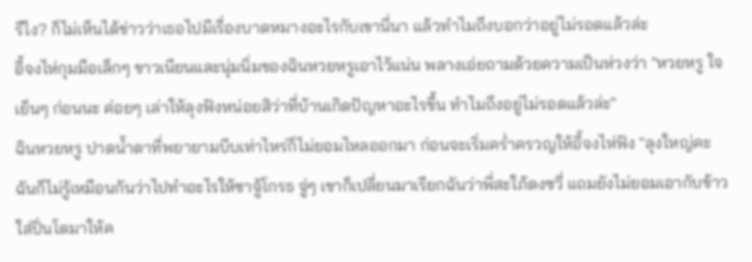รึไง? ก็ไม่เห็นได้ข่าวว่าเธอไปมีเรื่องบาดหมางอะไรกับเขานี่นา แล้วทำไมถึงบอกว่าอยู่ไม่รอดแล้วล่ะ
อี้จงไห่กุมมือเล็กๆ ขาวเนียนและนุ่มนิ่มของฉินหวยหรูเอาไว้แน่น พลางเอ่ยถามด้วยความเป็นห่วงว่า "หวยหรู ใจเย็นๆ ก่อนนะ ค่อยๆ เล่าให้ลุงฟังหน่อยสิว่าที่บ้านเกิดปัญหาอะไรขึ้น ทำไมถึงอยู่ไม่รอดแล้วล่ะ"
ฉินหวยหรู ปาดน้ำตาที่พยายามบีบเท่าไหร่ก็ไม่ยอมไหลออกมา ก่อนจะเริ่มคร่ำครวญให้อี้จงไห่ฟัง "ลุงใหญ่คะ ฉันก็ไม่รู้เหมือนกันว่าไปทำอะไรให้ซาจู้โกรธ จู่ๆ เขาก็เปลี่ยนมาเรียกฉันว่าพี่สะใภ้ตงซวี่ แถมยังไม่ยอมเอากับข้าวใส่ปิ่นโตมาให้ค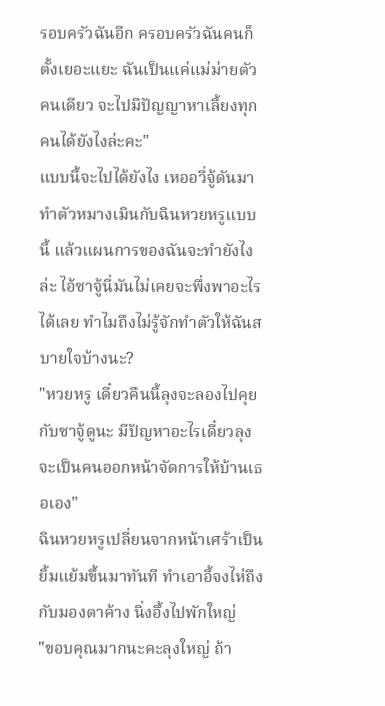รอบครัวฉันอีก ครอบครัวฉันคนก็ตั้งเยอะแยะ ฉันเป็นแค่แม่ม่ายตัวคนเดียว จะไปมีปัญญาหาเลี้ยงทุกคนได้ยังไงล่ะคะ"
แบบนี้จะไปได้ยังไง เหออวี่จู้ดันมาทำตัวหมางเมินกับฉินหวยหรูแบบนี้ แล้วแผนการของฉันจะทำยังไงล่ะ ไอ้ซาจู้นี่มันไม่เคยจะพึ่งพาอะไรได้เลย ทำไมถึงไม่รู้จักทำตัวให้ฉันสบายใจบ้างนะ?
"หวยหรู เดี๋ยวคืนนี้ลุงจะลองไปคุยกับซาจู้ดูนะ มีปัญหาอะไรเดี๋ยวลุงจะเป็นคนออกหน้าจัดการให้บ้านเธอเอง"
ฉินหวยหรูเปลี่ยนจากหน้าเศร้าเป็นยิ้มแย้มขึ้นมาทันที ทำเอาอี้จงไห่ถึงกับมองตาค้าง นิ่งอึ้งไปพักใหญ่
"ขอบคุณมากนะคะลุงใหญ่ ถ้า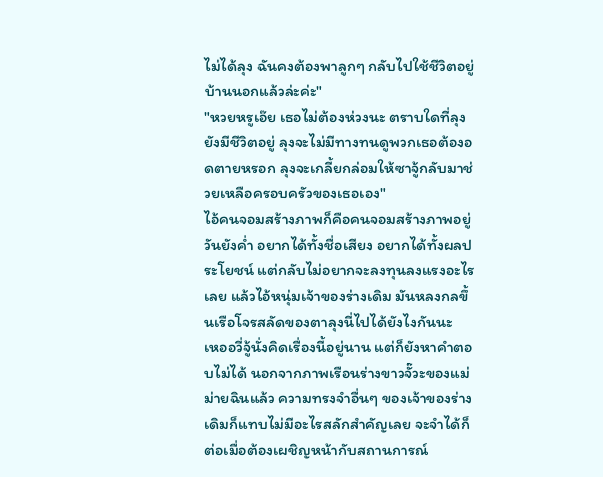ไม่ได้ลุง ฉันคงต้องพาลูกๆ กลับไปใช้ชีวิตอยู่บ้านนอกแล้วล่ะค่ะ"
"หวยหรูเอ๊ย เธอไม่ต้องห่วงนะ ตราบใดที่ลุงยังมีชีวิตอยู่ ลุงจะไม่มีทางทนดูพวกเธอต้องอดตายหรอก ลุงจะเกลี้ยกล่อมให้ซาจู้กลับมาช่วยเหลือครอบครัวของเธอเอง"
ไอ้คนจอมสร้างภาพก็คือคนจอมสร้างภาพอยู่วันยังค่ำ อยากได้ทั้งชื่อเสียง อยากได้ทั้งผลประโยชน์ แต่กลับไม่อยากจะลงทุนลงแรงอะไรเลย แล้วไอ้หนุ่มเจ้าของร่างเดิม มันหลงกลขึ้นเรือโจรสลัดของตาลุงนี่ไปได้ยังไงกันนะ
เหออวี่จู้นั่งคิดเรื่องนี้อยู่นาน แต่ก็ยังหาคำตอบไม่ได้ นอกจากภาพเรือนร่างขาวจั๊วะของแม่ม่ายฉินแล้ว ความทรงจำอื่นๆ ของเจ้าของร่างเดิมก็แทบไม่มีอะไรสลักสำคัญเลย จะจำได้ก็ต่อเมื่อต้องเผชิญหน้ากับสถานการณ์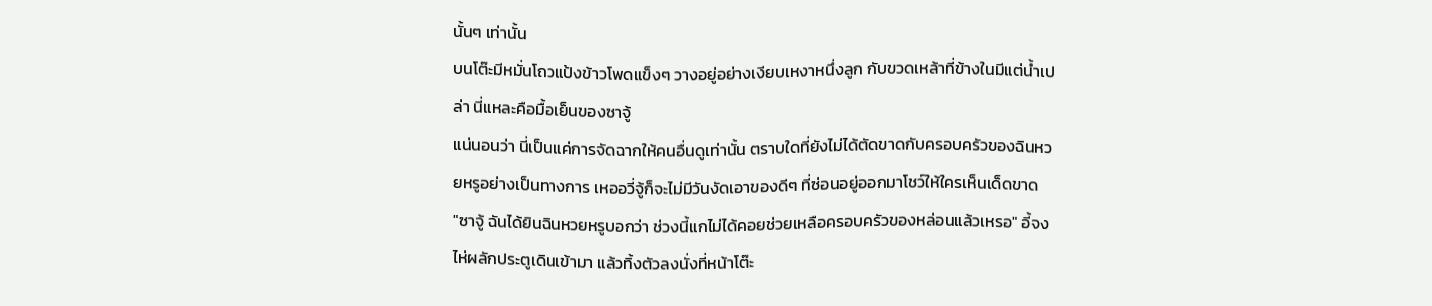นั้นๆ เท่านั้น
บนโต๊ะมีหมั่นโถวแป้งข้าวโพดแข็งๆ วางอยู่อย่างเงียบเหงาหนึ่งลูก กับขวดเหล้าที่ข้างในมีแต่น้ำเปล่า นี่แหละคือมื้อเย็นของซาจู้
แน่นอนว่า นี่เป็นแค่การจัดฉากให้คนอื่นดูเท่านั้น ตราบใดที่ยังไม่ได้ตัดขาดกับครอบครัวของฉินหวยหรูอย่างเป็นทางการ เหออวี่จู้ก็จะไม่มีวันงัดเอาของดีๆ ที่ซ่อนอยู่ออกมาโชว์ให้ใครเห็นเด็ดขาด
"ซาจู้ ฉันได้ยินฉินหวยหรูบอกว่า ช่วงนี้แกไม่ได้คอยช่วยเหลือครอบครัวของหล่อนแล้วเหรอ" อี้จงไห่ผลักประตูเดินเข้ามา แล้วทิ้งตัวลงนั่งที่หน้าโต๊ะ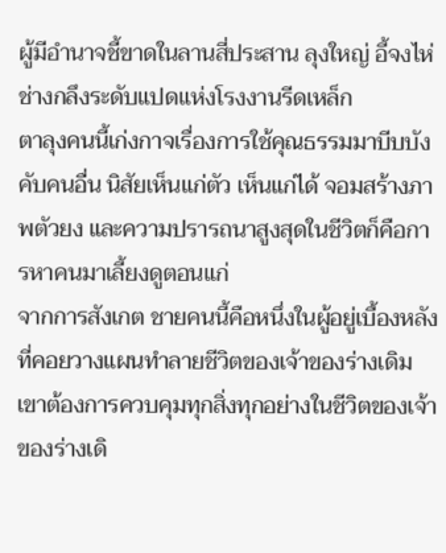ผู้มีอำนาจชี้ขาดในลานสี่ประสาน ลุงใหญ่ อี้จงไห่ ช่างกลึงระดับแปดแห่งโรงงานรีดเหล็ก
ตาลุงคนนี้เก่งกาจเรื่องการใช้คุณธรรมมาบีบบังคับคนอื่น นิสัยเห็นแก่ตัว เห็นแก่ได้ จอมสร้างภาพตัวยง และความปรารถนาสูงสุดในชีวิตก็คือการหาคนมาเลี้ยงดูตอนแก่
จากการสังเกต ชายคนนี้คือหนึ่งในผู้อยู่เบื้องหลังที่คอยวางแผนทำลายชีวิตของเจ้าของร่างเดิม เขาต้องการควบคุมทุกสิ่งทุกอย่างในชีวิตของเจ้าของร่างเดิ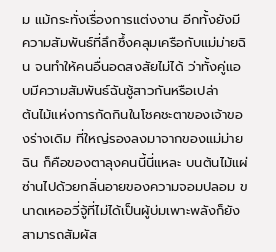ม แม้กระทั่งเรื่องการแต่งงาน อีกทั้งยังมีความสัมพันธ์ที่ลึกซึ้งคลุมเครือกับแม่ม่ายฉิน จนทำให้คนอื่นอดสงสัยไม่ได้ ว่าทั้งคู่แอบมีความสัมพันธ์ฉันชู้สาวกันหรือเปล่า
ต้นไม้แห่งการกัดกินในโชคชะตาของเจ้าของร่างเดิม ที่ใหญ่รองลงมาจากของแม่ม่ายฉิน ก็คือของตาลุงคนนี้นี่แหละ บนต้นไม้แผ่ซ่านไปด้วยกลิ่นอายของความจอมปลอม ขนาดเหออวี่จู้ที่ไม่ได้เป็นผู้บ่มเพาะพลังก็ยังสามารถสัมผัส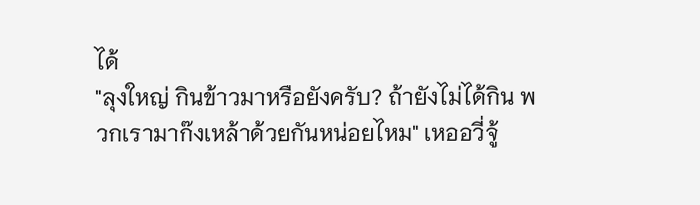ได้
"ลุงใหญ่ กินข้าวมาหรือยังครับ? ถ้ายังไม่ได้กิน พวกเรามาก๊งเหล้าด้วยกันหน่อยไหม" เหออวี่จู้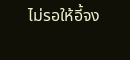ไม่รอให้อี้จง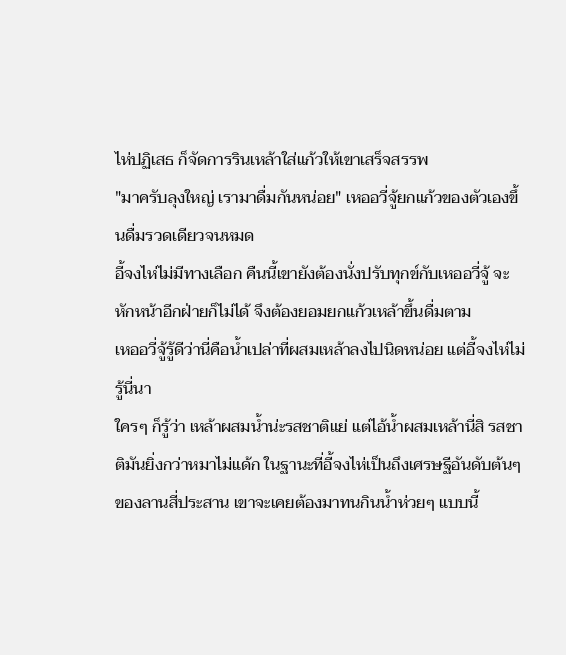ไห่ปฏิเสธ ก็จัดการรินเหล้าใส่แก้วให้เขาเสร็จสรรพ
"มาครับลุงใหญ่ เรามาดื่มกันหน่อย" เหออวี่จู้ยกแก้วของตัวเองขึ้นดื่มรวดเดียวจนหมด
อี้จงไห่ไม่มีทางเลือก คืนนี้เขายังต้องนั่งปรับทุกข์กับเหออวี่จู้ จะหักหน้าอีกฝ่ายก็ไม่ได้ จึงต้องยอมยกแก้วเหล้าขึ้นดื่มตาม
เหออวี่จู้รู้ดีว่านี่คือน้ำเปล่าที่ผสมเหล้าลงไปนิดหน่อย แต่อี้จงไห่ไม่รู้นี่นา
ใครๆ ก็รู้ว่า เหล้าผสมน้ำน่ะรสชาติแย่ แต่ไอ้น้ำผสมเหล้านี่สิ รสชาติมันยิ่งกว่าหมาไม่แด้ก ในฐานะที่อี้จงไห่เป็นถึงเศรษฐีอันดับต้นๆ ของลานสี่ประสาน เขาจะเคยต้องมาทนกินน้ำห่วยๆ แบบนี้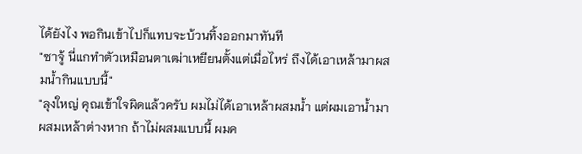ได้ยังไง พอกินเข้าไปก็แทบจะบ้วนทิ้งออกมาทันที
"ซาจู้ นี่แกทำตัวเหมือนตาเฒ่าเหยียนตั้งแต่เมื่อไหร่ ถึงได้เอาเหล้ามาผสมน้ำกินแบบนี้"
"ลุงใหญ่ คุณเข้าใจผิดแล้วครับ ผมไม่ได้เอาเหล้าผสมน้ำ แต่ผมเอาน้ำมาผสมเหล้าต่างหาก ถ้าไม่ผสมแบบนี้ ผมค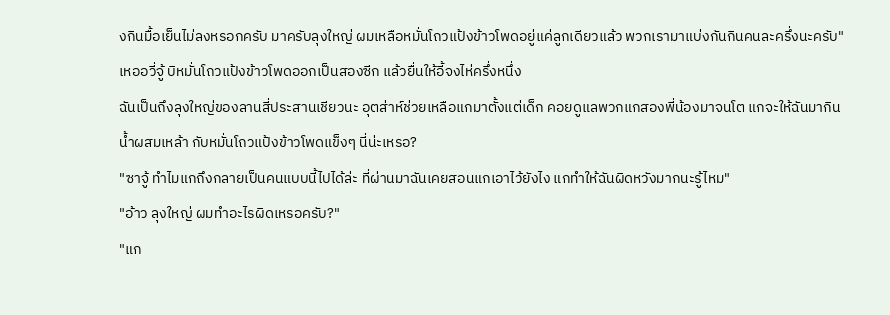งกินมื้อเย็นไม่ลงหรอกครับ มาครับลุงใหญ่ ผมเหลือหมั่นโถวแป้งข้าวโพดอยู่แค่ลูกเดียวแล้ว พวกเรามาแบ่งกันกินคนละครึ่งนะครับ"
เหออวี่จู้ บิหมั่นโถวแป้งข้าวโพดออกเป็นสองซีก แล้วยื่นให้อี้จงไห่ครึ่งหนึ่ง
ฉันเป็นถึงลุงใหญ่ของลานสี่ประสานเชียวนะ อุตส่าห์ช่วยเหลือแกมาตั้งแต่เด็ก คอยดูแลพวกแกสองพี่น้องมาจนโต แกจะให้ฉันมากินน้ำผสมเหล้า กับหมั่นโถวแป้งข้าวโพดแข็งๆ นี่น่ะเหรอ?
"ซาจู้ ทำไมแกถึงกลายเป็นคนแบบนี้ไปได้ล่ะ ที่ผ่านมาฉันเคยสอนแกเอาไว้ยังไง แกทำให้ฉันผิดหวังมากนะรู้ไหม"
"อ้าว ลุงใหญ่ ผมทำอะไรผิดเหรอครับ?"
"แก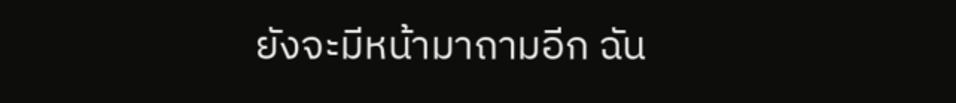ยังจะมีหน้ามาถามอีก ฉัน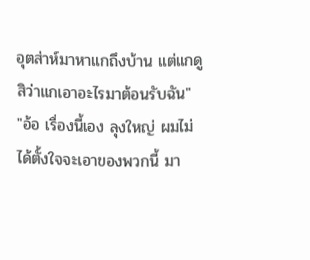อุตส่าห์มาหาแกถึงบ้าน แต่แกดูสิว่าแกเอาอะไรมาต้อนรับฉัน"
"อ้อ เรื่องนี้เอง ลุงใหญ่ ผมไม่ได้ตั้งใจจะเอาของพวกนี้ มา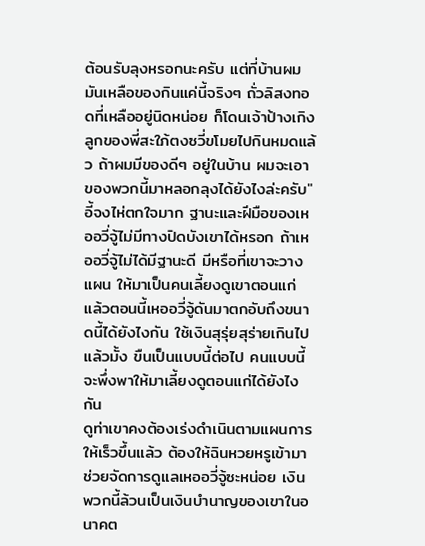ต้อนรับลุงหรอกนะครับ แต่ที่บ้านผมมันเหลือของกินแค่นี้จริงๆ ถั่วลิสงทอดที่เหลืออยู่นิดหน่อย ก็โดนเจ้าป้างเกิง ลูกของพี่สะใภ้ตงซวี่ขโมยไปกินหมดแล้ว ถ้าผมมีของดีๆ อยู่ในบ้าน ผมจะเอาของพวกนี้มาหลอกลุงได้ยังไงล่ะครับ"
อี้จงไห่ตกใจมาก ฐานะและฝีมือของเหออวี่จู้ไม่มีทางปิดบังเขาได้หรอก ถ้าเหออวี่จู้ไม่ได้มีฐานะดี มีหรือที่เขาจะวางแผน ให้มาเป็นคนเลี้ยงดูเขาตอนแก่
แล้วตอนนี้เหออวี่จู้ดันมาตกอับถึงขนาดนี้ได้ยังไงกัน ใช้เงินสุรุ่ยสุร่ายเกินไปแล้วมั้ง ขืนเป็นแบบนี้ต่อไป คนแบบนี้ จะพึ่งพาให้มาเลี้ยงดูตอนแก่ได้ยังไงกัน
ดูท่าเขาคงต้องเร่งดำเนินตามแผนการให้เร็วขึ้นแล้ว ต้องให้ฉินหวยหรูเข้ามาช่วยจัดการดูแลเหออวี่จู้ซะหน่อย เงินพวกนี้ล้วนเป็นเงินบำนาญของเขาในอนาคต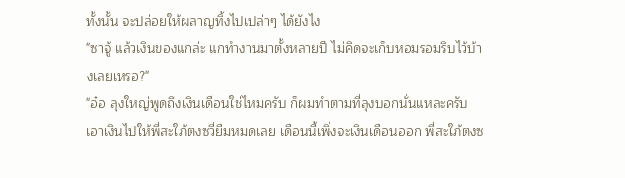ทั้งนั้น จะปล่อยให้ผลาญทิ้งไปเปล่าๆ ได้ยังไง
"ซาจู้ แล้วเงินของแกล่ะ แกทำงานมาตั้งหลายปี ไม่คิดจะเก็บหอมรอมริบไว้บ้างเลยเหรอ?"
"อ๋อ ลุงใหญ่พูดถึงเงินเดือนใช่ไหมครับ ก็ผมทำตามที่ลุงบอกนั่นแหละครับ เอาเงินไปให้พี่สะใภ้ตงซวี่ยืมหมดเลย เดือนนี้เพิ่งจะเงินเดือนออก พี่สะใภ้ตงซ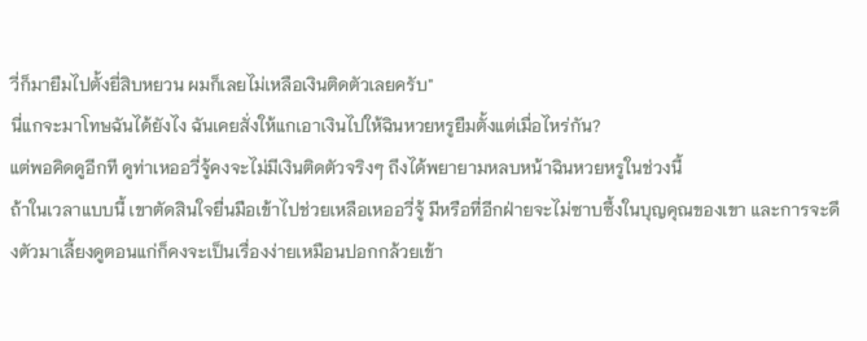วี่ก็มายืมไปตั้งยี่สิบหยวน ผมก็เลยไม่เหลือเงินติดตัวเลยครับ"
นี่แกจะมาโทษฉันได้ยังไง ฉันเคยสั่งให้แกเอาเงินไปให้ฉินหวยหรูยืมตั้งแต่เมื่อไหร่กัน?
แต่พอคิดดูอีกที ดูท่าเหออวี่จู้คงจะไม่มีเงินติดตัวจริงๆ ถึงได้พยายามหลบหน้าฉินหวยหรูในช่วงนี้
ถ้าในเวลาแบบนี้ เขาตัดสินใจยื่นมือเข้าไปช่วยเหลือเหออวี่จู้ มีหรือที่อีกฝ่ายจะไม่ซาบซึ้งในบุญคุณของเขา และการจะดึงตัวมาเลี้ยงดูตอนแก่ก็คงจะเป็นเรื่องง่ายเหมือนปอกกล้วยเข้า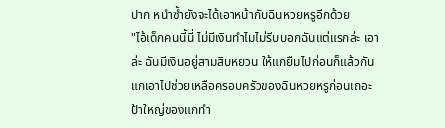ปาก หนำซ้ำยังจะได้เอาหน้ากับฉินหวยหรูอีกด้วย
"ไอ้เด็กคนนี้นี่ ไม่มีเงินทำไมไม่รีบบอกฉันแต่แรกล่ะ เอาล่ะ ฉันมีเงินอยู่สามสิบหยวน ให้แกยืมไปก่อนก็แล้วกัน แกเอาไปช่วยเหลือครอบครัวของฉินหวยหรูก่อนเถอะ ป้าใหญ่ของแกทำ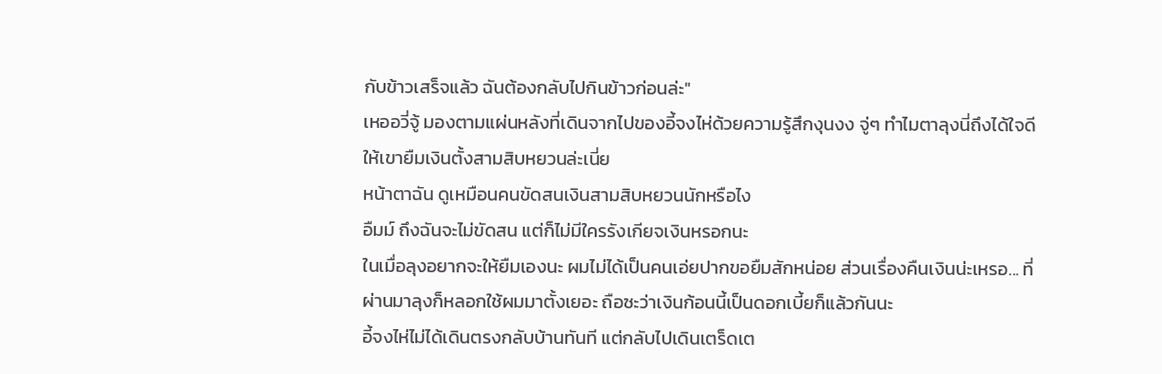กับข้าวเสร็จแล้ว ฉันต้องกลับไปกินข้าวก่อนล่ะ"
เหออวี่จู้ มองตามแผ่นหลังที่เดินจากไปของอี้จงไห่ด้วยความรู้สึกงุนงง จู่ๆ ทำไมตาลุงนี่ถึงได้ใจดี ให้เขายืมเงินตั้งสามสิบหยวนล่ะเนี่ย
หน้าตาฉัน ดูเหมือนคนขัดสนเงินสามสิบหยวนนักหรือไง
อืมม์ ถึงฉันจะไม่ขัดสน แต่ก็ไม่มีใครรังเกียจเงินหรอกนะ
ในเมื่อลุงอยากจะให้ยืมเองนะ ผมไม่ได้เป็นคนเอ่ยปากขอยืมสักหน่อย ส่วนเรื่องคืนเงินน่ะเหรอ... ที่ผ่านมาลุงก็หลอกใช้ผมมาตั้งเยอะ ถือซะว่าเงินก้อนนี้เป็นดอกเบี้ยก็แล้วกันนะ
อี้จงไห่ไม่ได้เดินตรงกลับบ้านทันที แต่กลับไปเดินเตร็ดเต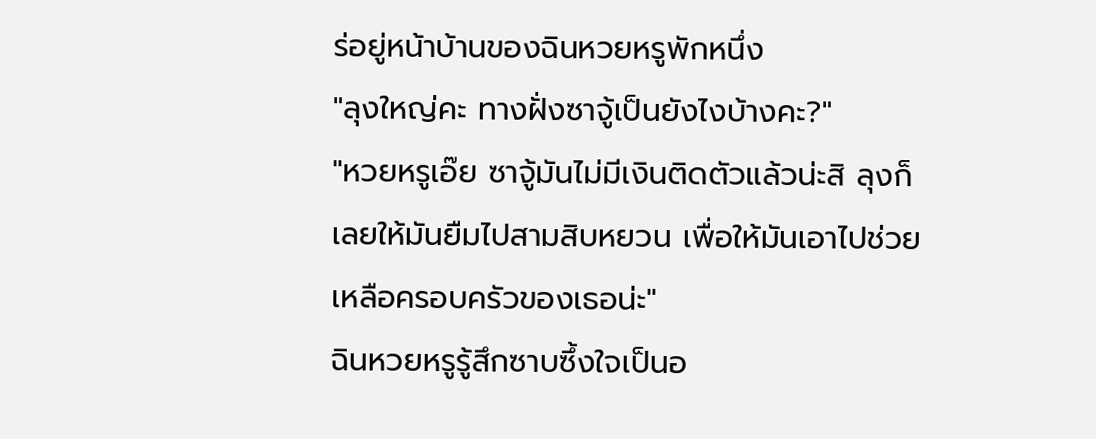ร่อยู่หน้าบ้านของฉินหวยหรูพักหนึ่ง
"ลุงใหญ่คะ ทางฝั่งซาจู้เป็นยังไงบ้างคะ?"
"หวยหรูเอ๊ย ซาจู้มันไม่มีเงินติดตัวแล้วน่ะสิ ลุงก็เลยให้มันยืมไปสามสิบหยวน เพื่อให้มันเอาไปช่วยเหลือครอบครัวของเธอน่ะ"
ฉินหวยหรูรู้สึกซาบซึ้งใจเป็นอ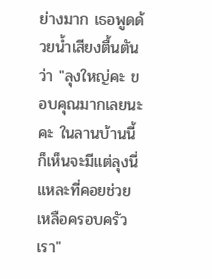ย่างมาก เธอพูดด้วยน้ำเสียงตื้นตันว่า "ลุงใหญ่คะ ขอบคุณมากเลยนะคะ ในลานบ้านนี้ก็เห็นจะมีแต่ลุงนี่แหละที่คอยช่วยเหลือครอบครัวเรา"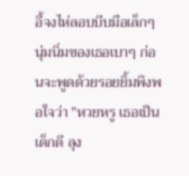อี้จงไห่ลอบบีบมือเล็กๆ นุ่มนิ่มของเธอเบาๆ ก่อนจะพูดด้วยรอยยิ้มพึงพอใจว่า "หวยหรู เธอเป็นเด็กดี ลุง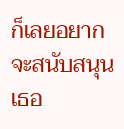ก็เลยอยากจะสนับสนุนเธอ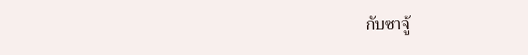กับซาจู้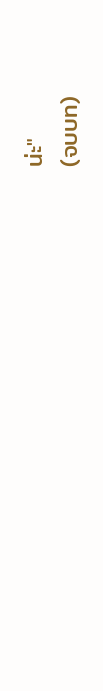น่ะ"
(จบบท)